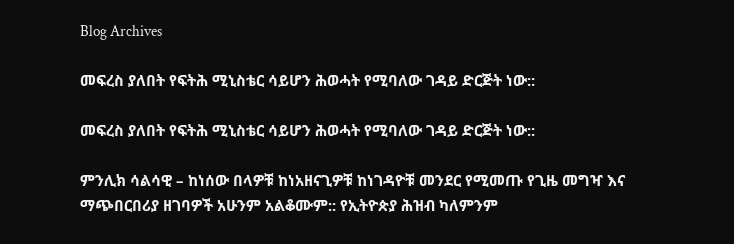Blog Archives

መፍረስ ያለበት የፍትሕ ሚኒስቴር ሳይሆን ሕወሓት የሚባለው ገዳይ ድርጅት ነው::

መፍረስ ያለበት የፍትሕ ሚኒስቴር ሳይሆን ሕወሓት የሚባለው ገዳይ ድርጅት ነው::

ምንሊክ ሳልሳዊ – ከነሰው በላዎቹ ከነአዘናጊዎቹ ከነገዳዮቹ መንደር የሚመጡ የጊዜ መግዣ እና ማጭበርበሪያ ዘገባዎች አሁንም አልቆሙም:: የኢትዮጵያ ሕዝብ ካለምንም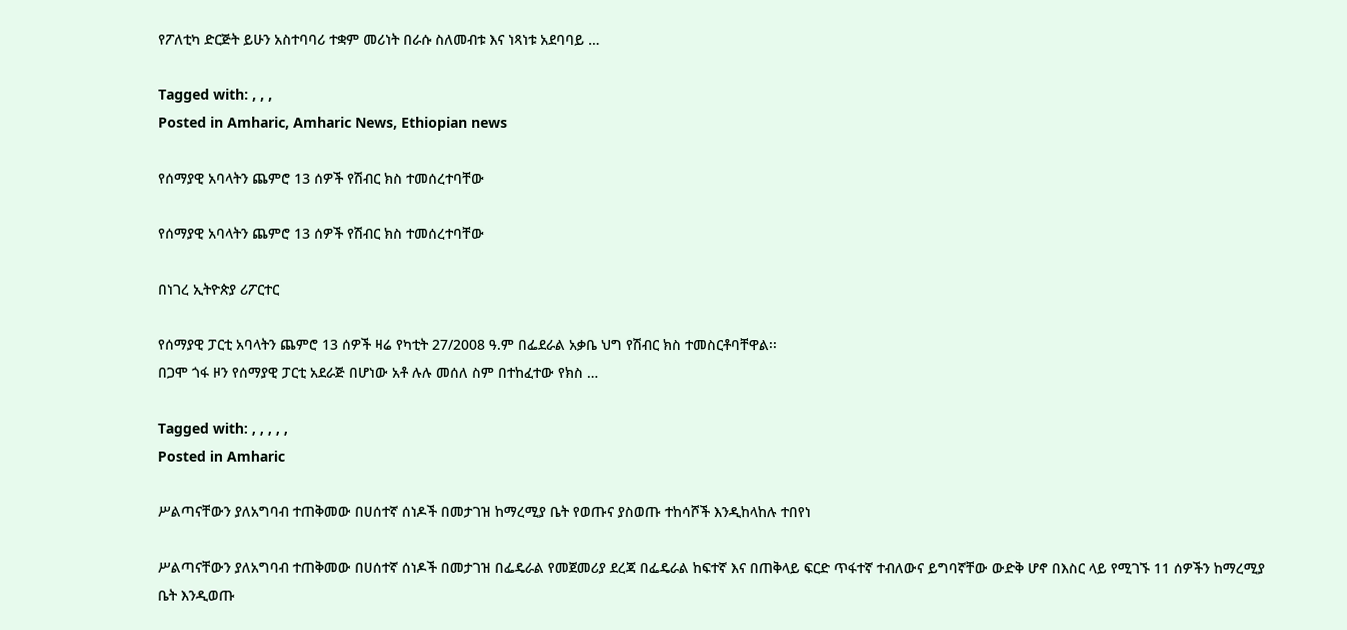የፖለቲካ ድርጅት ይሁን አስተባባሪ ተቋም መሪነት በራሱ ስለመብቱ እና ነጻነቱ አደባባይ …

Tagged with: , , ,
Posted in Amharic, Amharic News, Ethiopian news

የሰማያዊ አባላትን ጨምሮ 13 ሰዎች የሽብር ክስ ተመሰረተባቸው

የሰማያዊ አባላትን ጨምሮ 13 ሰዎች የሽብር ክስ ተመሰረተባቸው

በነገረ ኢትዮጵያ ሪፖርተር

የሰማያዊ ፓርቲ አባላትን ጨምሮ 13 ሰዎች ዛሬ የካቲት 27/2008 ዓ.ም በፌደራል አቃቤ ህግ የሽብር ክስ ተመስርቶባቸዋል፡፡
በጋሞ ጎፋ ዞን የሰማያዊ ፓርቲ አደራጅ በሆነው አቶ ሉሉ መሰለ ስም በተከፈተው የክስ …

Tagged with: , , , , ,
Posted in Amharic

ሥልጣናቸውን ያለአግባብ ተጠቅመው በሀሰተኛ ሰነዶች በመታገዝ ከማረሚያ ቤት የወጡና ያስወጡ ተከሳሾች እንዲከላከሉ ተበየነ

ሥልጣናቸውን ያለአግባብ ተጠቅመው በሀሰተኛ ሰነዶች በመታገዝ በፌዴራል የመጀመሪያ ደረጃ በፌዴራል ከፍተኛ እና በጠቅላይ ፍርድ ጥፋተኛ ተብለውና ይግባኛቸው ውድቅ ሆኖ በእስር ላይ የሚገኙ 11 ሰዎችን ከማረሚያ ቤት እንዲወጡ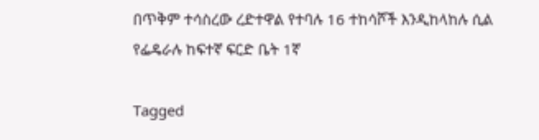በጥቅም ተሳስረው ረድተዋል የተባሉ 16 ተከሳሾች እንዲከላከሉ ሲል የፌዴራሉ ከፍተኛ ፍርድ ቤት 1ኛ

Tagged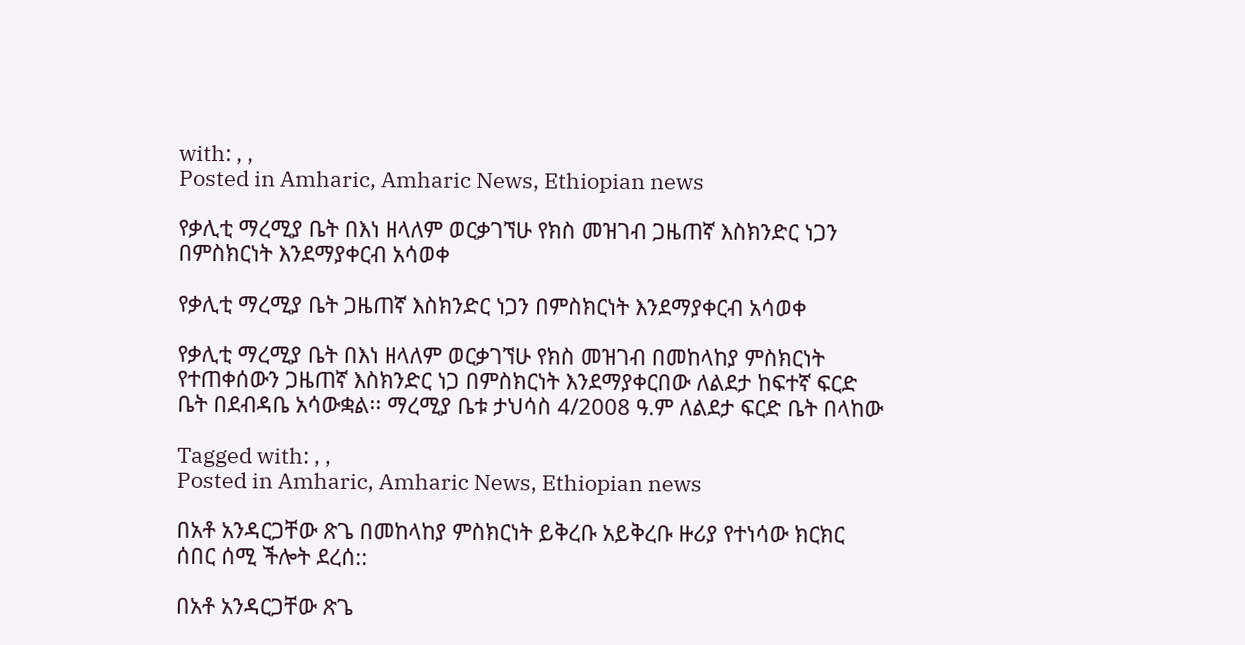with: , ,
Posted in Amharic, Amharic News, Ethiopian news

የቃሊቲ ማረሚያ ቤት በእነ ዘላለም ወርቃገኘሁ የክስ መዝገብ ጋዜጠኛ እስክንድር ነጋን በምስክርነት እንደማያቀርብ አሳወቀ

የቃሊቲ ማረሚያ ቤት ጋዜጠኛ እስክንድር ነጋን በምስክርነት እንደማያቀርብ አሳወቀ

የቃሊቲ ማረሚያ ቤት በእነ ዘላለም ወርቃገኘሁ የክስ መዝገብ በመከላከያ ምስክርነት የተጠቀሰውን ጋዜጠኛ እስክንድር ነጋ በምስክርነት እንደማያቀርበው ለልደታ ከፍተኛ ፍርድ ቤት በደብዳቤ አሳውቋል፡፡ ማረሚያ ቤቱ ታህሳስ 4/2008 ዓ.ም ለልደታ ፍርድ ቤት በላከው

Tagged with: , ,
Posted in Amharic, Amharic News, Ethiopian news

በአቶ አንዳርጋቸው ጽጌ በመከላከያ ምስክርነት ይቅረቡ አይቅረቡ ዙሪያ የተነሳው ክርክር ሰበር ሰሚ ችሎት ደረሰ::

በአቶ አንዳርጋቸው ጽጌ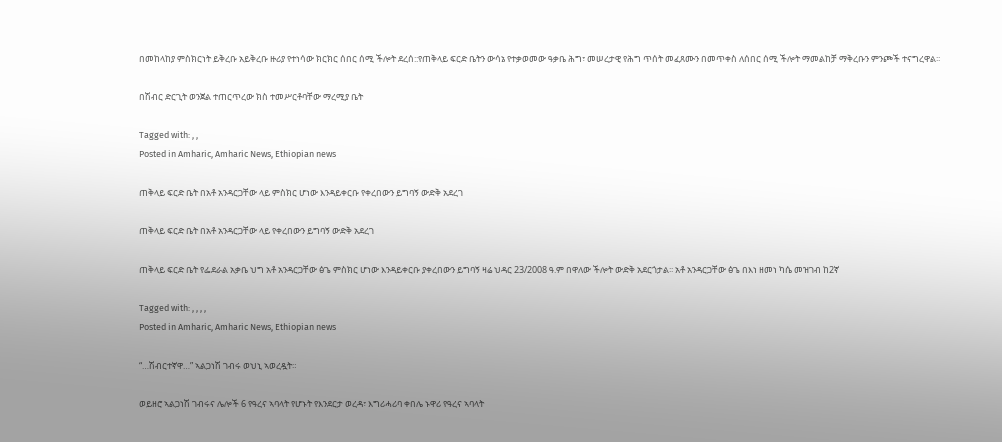በመከላከያ ምስክርነት ይቅረቡ አይቅረቡ ዙሪያ የተነሳው ክርክር ሰበር ሰሚ ችሎት ደረሰ::የጠቅላይ ፍርድ ቤትን ውሳኔ የተቃወመው ዓቃቤ ሕግ፣ መሠረታዊ የሕግ ጥሰት መፈጸሙን በመጥቀስ ለሰበር ሰሚ ችሎት ማመልከቻ ማቅረቡን ምንጮች ተናግረዋል፡፡

በሽብር ድርጊት ወንጀል ተጠርጥረው ክስ ተመሥርቶባቸው ማረሚያ ቤት

Tagged with: , ,
Posted in Amharic, Amharic News, Ethiopian news

ጠቅላይ ፍርድ ቤት በአቶ አንዳርጋቸው ላይ ምስክር ሆነው እንዳይቀርቡ የቀረበውን ይግባኝ ውድቅ አደረገ

ጠቅላይ ፍርድ ቤት በአቶ አንዳርጋቸው ላይ የቀረበውን ይግባኝ ውድቅ አደረገ

ጠቅላይ ፍርድ ቤት የፌደራል አቃቤ ህግ አቶ አንዳርጋቸው ፅጌ ምስክር ሆነው እንዳይቀርቡ ያቀረበውን ይግባኝ ዛሬ ህዳር 23/2008 ዓ.ም በዋለው ችሎት ውድቅ አደርጎታል፡፡ አቶ አንዳርጋቸው ፅጌ በእነ ዘመነ ካሴ መዝገብ ከ2ኛ

Tagged with: , , , ,
Posted in Amharic, Amharic News, Ethiopian news

“…ሽብርተኛዋ…” ኣልጋነሽ ገብሩ ወህኒ ኣወረዷት።

ወይዘሮ ኣልጋነሽ ገብሩና ሌሎች 6 የዓረና ኣባላት የሆኑት የእንደርታ ወረዳ፣ እግሪሓሪባ ቀበሌ ኑዋሪ የዓረና ኣባላት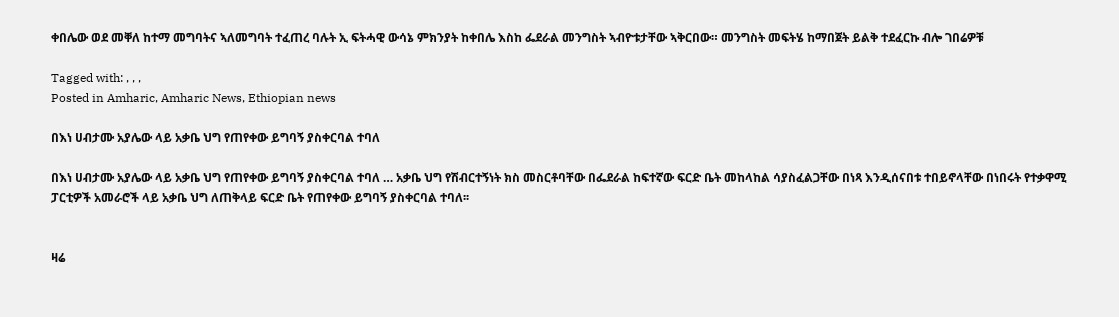ቀበሌው ወደ መቐለ ከተማ መግባትና ኣለመግባት ተፈጠረ ባሉት ኢ ፍትሓዊ ውሳኔ ምክንያት ከቀበሌ እስከ ፌደራል መንግስት ኣብዮቱታቸው ኣቅርበው። መንግስት መፍትሄ ከማበጀት ይልቅ ተደፈርኩ ብሎ ገበሬዎቹ

Tagged with: , , ,
Posted in Amharic, Amharic News, Ethiopian news

በእነ ሀብታሙ አያሌው ላይ አቃቤ ህግ የጠየቀው ይግባኝ ያስቀርባል ተባለ

በእነ ሀብታሙ አያሌው ላይ አቃቤ ህግ የጠየቀው ይግባኝ ያስቀርባል ተባለ … አቃቤ ህግ የሽብርተኝነት ክስ መስርቶባቸው በፌደራል ከፍተኛው ፍርድ ቤት መከላከል ሳያስፈልጋቸው በነጻ እንዲሰናበቱ ተበይኖላቸው በነበሩት የተቃዋሚ ፓርቲዎች አመራሮች ላይ አቃቤ ህግ ለጠቅላይ ፍርድ ቤት የጠየቀው ይግባኝ ያስቀርባል ተባለ፡፡


ዛሬ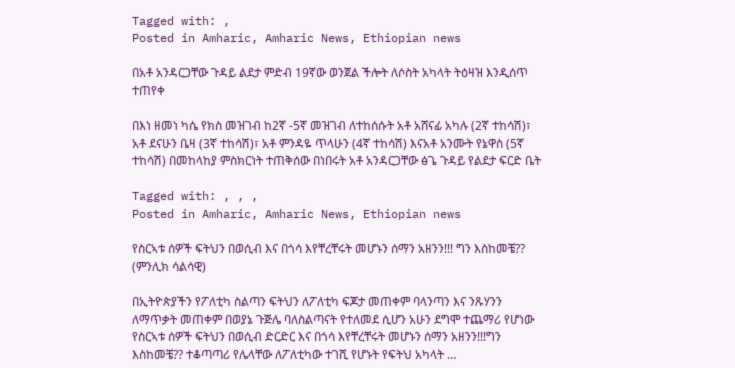Tagged with: ,
Posted in Amharic, Amharic News, Ethiopian news

በአቶ አንዳርጋቸው ጉዳይ ልደታ ምድብ 19ኛው ወንጀል ችሎት ለሶስት አካላት ትዕዛዝ እንዲሰጥ ተጠየቀ

በእነ ዘመነ ካሴ የክስ መዝገብ ከ2ኛ -5ኛ መዝገብ ለተከሰሱት አቶ አሸናፊ አካሉ (2ኛ ተከሳሽ)፣ አቶ ደናሁን ቤዛ (3ኛ ተከሳሽ)፣ አቶ ምንዳዬ ጥላሁን (4ኛ ተከሳሽ) እናአቶ አንሙት የኔዋስ (5ኛ ተከሳሽ) በመከላከያ ምስክርነት ተጠቅሰው በነበሩት አቶ አንዳርጋቸው ፅጌ ጉዳይ የልደታ ፍርድ ቤት

Tagged with: , , ,
Posted in Amharic, Amharic News, Ethiopian news

የስርኣቱ ሰዎች ፍትህን በወሲብ እና በጎሳ እየቸረቸሩት መሆኑን ሰማን አዘንን!!! ግን እስከመቼ?? (ምንሊክ ሳልሳዊ)

በኢትዮጵያችን የፖለቲካ ስልጣን ፍትህን ለፖለቲካ ፍጆታ መጠቀም ባላንጣን እና ንጹሃንን ለማጥቃት መጠቀም በወያኔ ጉጅሌ ባለስልጣናት የተለመደ ሲሆን አሁን ደግሞ ተጨማሪ የሆነው የስርኣቱ ሰዎች ፍትህን በወሲብ ድርድር እና በጎሳ እየቸረቸሩት መሆኑን ሰማን አዘንን!!!ግን እስከመቼ?? ተቆጣጣሪ የሌላቸው ለፖለቲካው ተገሺ የሆኑት የፍትህ አካላት …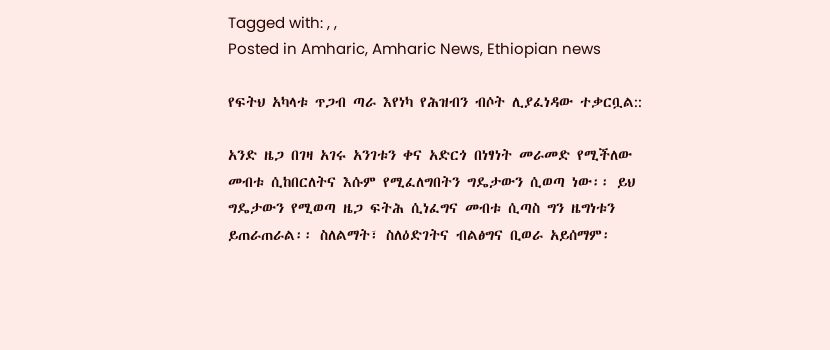Tagged with: , ,
Posted in Amharic, Amharic News, Ethiopian news

የፍትህ አካላቱ ጥጋብ ጣራ እየነካ የሕዝብን ብሶት ሊያፈነዳው ተቃርቧል::

አንድ ዜጋ በገዛ አገሩ አንገቱን ቀና አድርጎ በነፃነት መራመድ የሚችለው መብቱ ሲከበርለትና እሱም የሚፈለግበትን ግዴታውን ሲወጣ ነው፡፡ ይህ ግዴታውን የሚወጣ ዜጋ ፍትሕ ሲነፈግና መብቱ ሲጣስ ግን ዜግነቱን ይጠራጠራል፡፡ ስለልማት፣ ስለዕድገትና ብልፅግና ቢወራ አይሰማም፡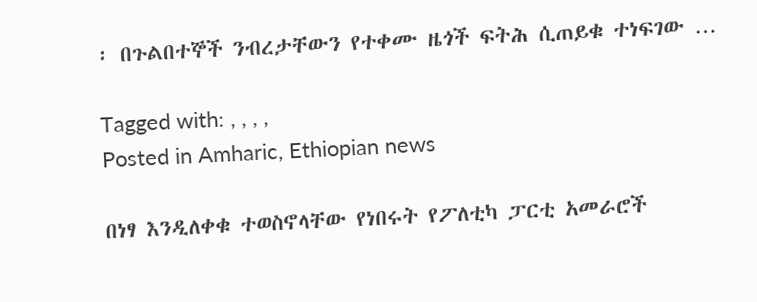፡ በጉልበተኞች ንብረታቸውን የተቀሙ ዜጎች ፍትሕ ሲጠይቁ ተነፍገው …

Tagged with: , , , ,
Posted in Amharic, Ethiopian news

በነፃ እንዲለቀቁ ተወስኖላቸው የነበሩት የፖለቲካ ፓርቲ አመራሮች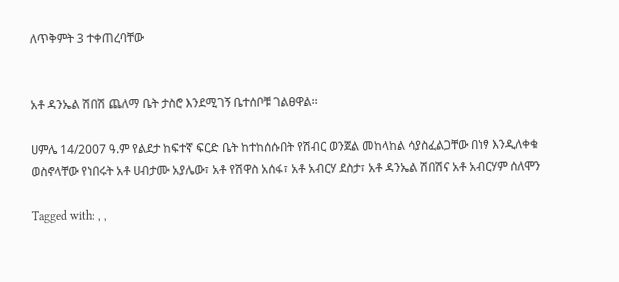ለጥቅምት 3 ተቀጠረባቸው


አቶ ዳንኤል ሽበሽ ጨለማ ቤት ታስሮ እንደሚገኝ ቤተሰቦቹ ገልፀዋል፡፡

ሀምሌ 14/2007 ዓ.ም የልደታ ከፍተኛ ፍርድ ቤት ከተከሰሱበት የሽብር ወንጀል መከላከል ሳያስፈልጋቸው በነፃ እንዲለቀቁ ወስኖላቸው የነበሩት አቶ ሀብታሙ አያሌው፣ አቶ የሽዋስ አሰፋ፣ አቶ አብርሃ ደስታ፣ አቶ ዳንኤል ሽበሽና አቶ አብርሃም ሰለሞን

Tagged with: , ,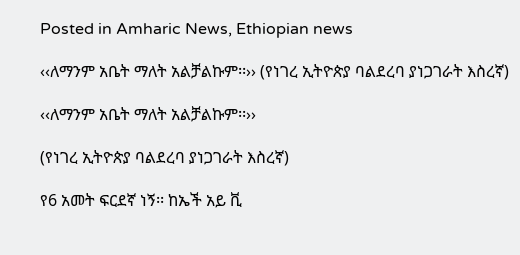Posted in Amharic News, Ethiopian news

‹‹ለማንም አቤት ማለት አልቻልኩም፡፡›› (የነገረ ኢትዮጵያ ባልደረባ ያነጋገራት እስረኛ)

‹‹ለማንም አቤት ማለት አልቻልኩም፡፡››

(የነገረ ኢትዮጵያ ባልደረባ ያነጋገራት እስረኛ)

የ6 አመት ፍርደኛ ነኝ፡፡ ከኤች አይ ቪ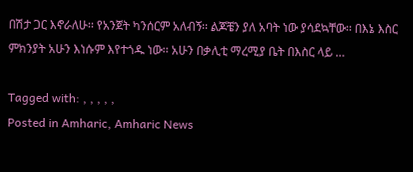በሽታ ጋር እኖራለሁ፡፡ የአንጀት ካንሰርም አለብኝ፡፡ ልጆቼን ያለ አባት ነው ያሳደኳቸው፡፡ በእኔ እስር ምክንያት አሁን እነሱም እየተጎዱ ነው፡፡ አሁን በቃሊቲ ማረሚያ ቤት በእስር ላይ …

Tagged with: , , , , ,
Posted in Amharic, Amharic News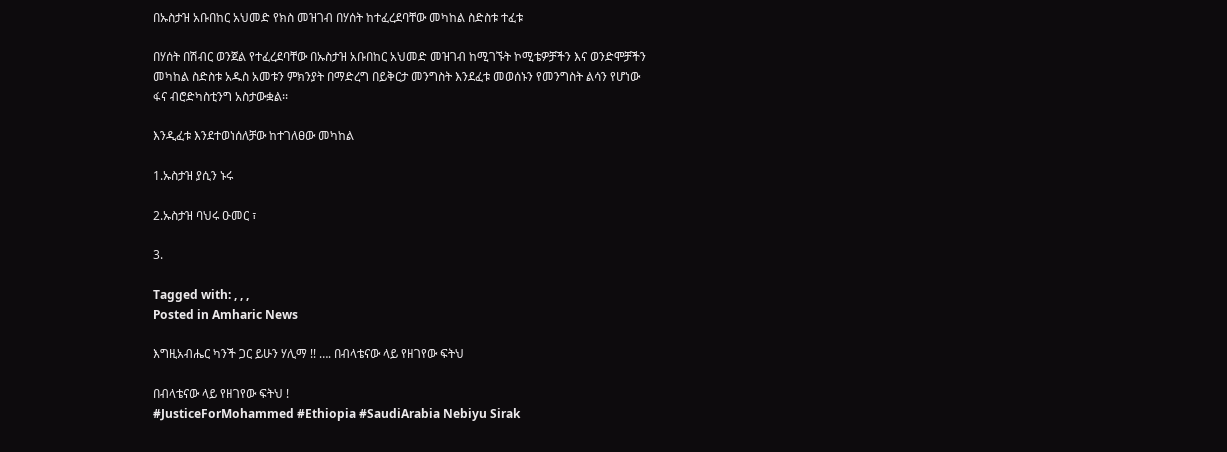በኡስታዝ አቡበከር አህመድ የክስ መዝገብ በሃሰት ከተፈረደባቸው መካከል ስድስቱ ተፈቱ

በሃሰት በሽብር ወንጀል የተፈረደባቸው በኡስታዝ አቡበከር አህመድ መዝገብ ከሚገኙት ኮሚቴዎቻችን እና ወንድሞቻችን መካከል ስድስቱ አዱስ አመቱን ምክንያት በማድረግ በይቅርታ መንግስት እንደፈቱ መወሰኑን የመንግስት ልሳን የሆነው ፋና ብሮድካስቲንግ አስታውቋል፡፡

እንዲፈቱ እንደተወነሰለቻው ከተገለፀው መካከል

1.ኡስታዝ ያሲን ኑሩ

2.ኡስታዝ ባህሩ ዑመር ፣

3.

Tagged with: , , ,
Posted in Amharic News

እግዚአብሔር ካንች ጋር ይሁን ሃሊማ !! …. በብላቴናው ላይ የዘገየው ፍትህ

በብላቴናው ላይ የዘገየው ፍትህ !
#JusticeForMohammed #Ethiopia #SaudiArabia Nebiyu Sirak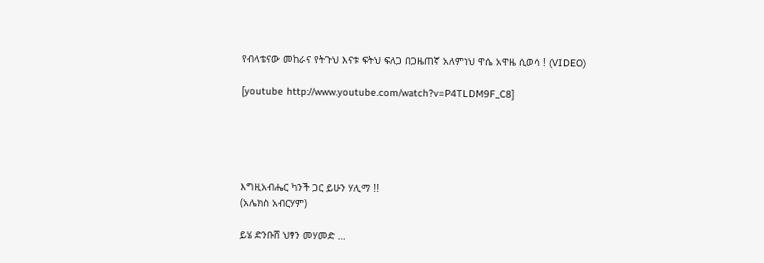የብላቴናው መከራና የትጉህ እናቱ ፍትህ ፍለጋ በጋዜጠኛ አለምነህ ዋሴ አዋዜ ሲወሳ ! (VIDEO)

[youtube http://www.youtube.com/watch?v=P4TLDM9F_C8]





እግዚአብሔር ካንች ጋር ይሁን ሃሊማ !!
(አሌክስ አብርሃም)

ይሄ ድንቡሸ ህፃን መሃመድ …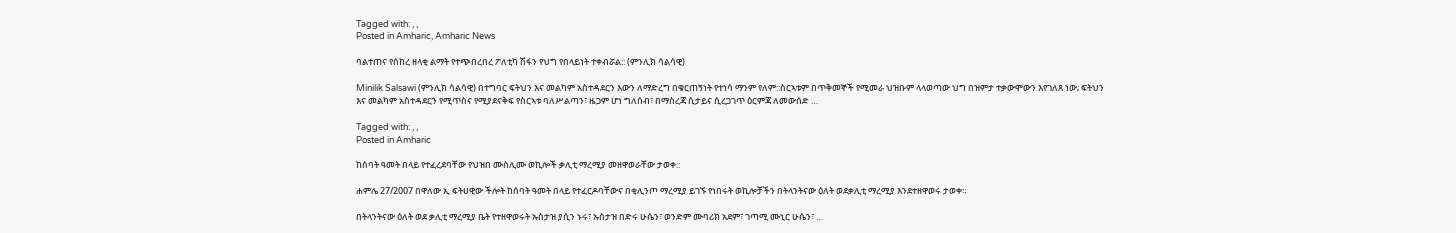Tagged with: , ,
Posted in Amharic, Amharic News

ባልተጠና የሰከረ ዘላቂ ልማት የተጭበረበረ ፖለቲካ ሽፋን የህግ የበላይነት ተቀብሯል:: (ምንሊክ ሳልሳዊ)

Minilik Salsawi (ምንሊክ ሳልሳዊ) በተግባር ፍትህን እና መልካም አስተዳደርን እውን ለማድረግ በቁርጠኝነት የተነሳ ማንም የለም::ስርኣቱም በጥቅመኞች የሚመራ ህዝቡም ላላወጣው ህግ በዝምታ ተቃውሞውን እየገለጸ ነው; ፍትህን እና መልካም አስተዳደርን የሚጥስና የሚያደናቅፍ የስርኣቱ ባለሥልጣን፣ ዜጋም ሆነ ግለሰብ፣ በማስረጃ ሲታይና ሲረጋገጥ ዕርምጃ ለመውሰድ …

Tagged with: , ,
Posted in Amharic

ከሰባት ዓመት በላይ የተፈረደባቸው የህዝበ ሙስሊሙ ወኪሎች ቃሊቲ ማረሚያ መዘዋወራቸው ታወቀ::

ሐምሌ 27/2007 በዋለው ኢ ፍትሀዊው ችሎት ከሰባት ዓመት በላይ የተፈርዶባቸውና በቂሊንጦ ማረሚያ ይገኙ የነበሩት ወኪሎቻችን በትላንትናው ዕለት ወደቃሊቲ ማረሚያ እንደተዘዋወሩ ታወቀ።

በትላንትናው ዕለት ወደ ቃሊቲ ማረሚያ ቤት የተዘዋወሩት ኡስታዝ ያሲን ኑሩ፣ ኡስታዝ በድሩ ሁሴን፣ ወንድም ሙባሪክ አደም፣ ገጣሚ ሙኒር ሁሴን፣ …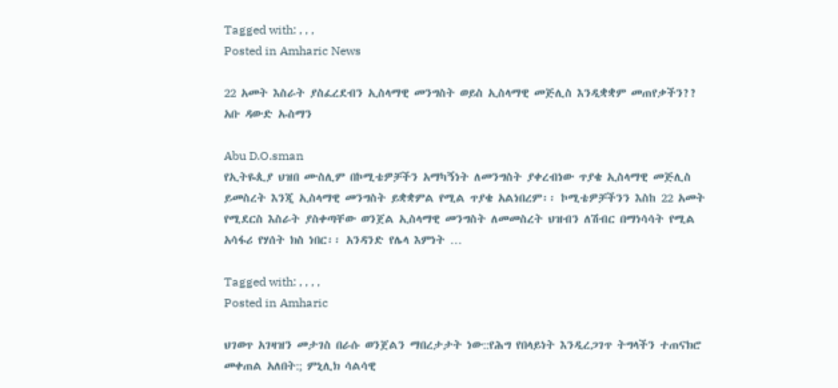Tagged with: , , ,
Posted in Amharic News

22 አመት እስራት ያስፈረደብን ኢስላማዊ መንግስት ወይስ ኢስላማዊ መጅሊስ እንዲቋቋም መጠየቃችን?? አቡ ዳውድ ኡስማን

Abu D.O.sman
የኢትዬጲያ ህዝበ ሙስሊም በኮሚቴዎቻችን አማካኝነት ለመንግስት ያቀረብነው ጥያቄ ኢስላማዊ መጅሊስ ይመስረት እንጂ ኢስላማዊ መንግስት ይቋቋምል የሚል ጥያቄ አልነበረም፡፡ ኮሚቴዎቻችንን እስከ 22 አመት የሚደርስ እስራት ያስቀጣቸው ወንጀል ኢስላማዊ መንግስት ለመመስረት ህዝብን ለሽብር በማነሳሳት የሚል አሳፋሪ የሃሰት ክስ ነበር፡፡ አንዳንድ የሌላ እምነት …

Tagged with: , , , ,
Posted in Amharic

ህገወጥ አገዛዝን መታገስ በራሱ ወንጀልን ማበረታታት ነው::የሕግ የበላይነት እንዲረጋገጥ ትግላችን ተጠናክሮ መቀጠል አለበት:; ምኒሊክ ሳልሳዊ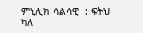ምኒሊክ ሳልሳዊ  : ፍትህ ካለ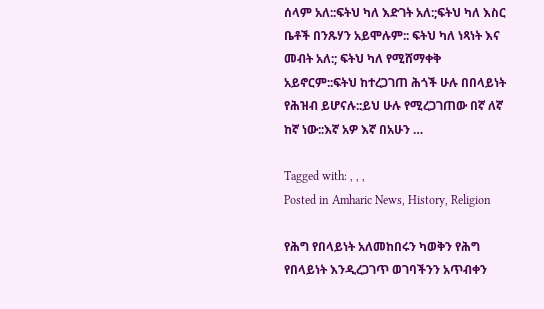ሰላም አለ::ፍትህ ካለ እድገት አለ:;ፍትህ ካለ እስር ቤቶች በንጹሃን አይሞሉም:: ፍትህ ካለ ነጻነት እና መብት አለ:; ፍትህ ካለ የሚሸማቀቅ አይኖርም::ፍትህ ከተረጋገጠ ሕጎች ሁሉ በበላይነት የሕዝብ ይሆናሉ::ይህ ሁሉ የሚረጋገጠው በኛ ለኛ ከኛ ነው::እኛ አዎ እኛ በአሁን …

Tagged with: , , ,
Posted in Amharic News, History, Religion

የሕግ የበላይነት አለመከበሩን ካወቅን የሕግ የበላይነት እንዲረጋገጥ ወገባችንን አጥብቀን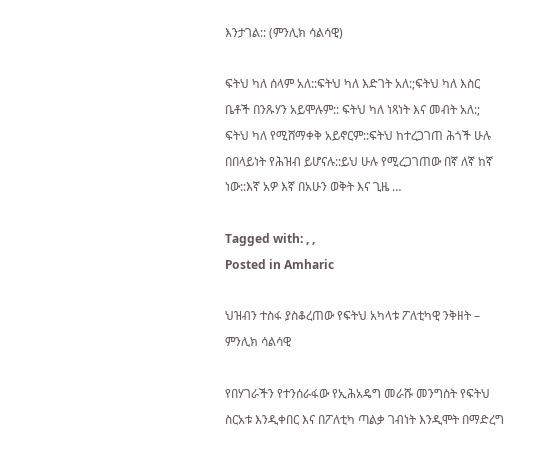እንታገል:: (ምንሊክ ሳልሳዊ)

ፍትህ ካለ ሰላም አለ::ፍትህ ካለ እድገት አለ:;ፍትህ ካለ እስር ቤቶች በንጹሃን አይሞሉም:: ፍትህ ካለ ነጻነት እና መብት አለ:; ፍትህ ካለ የሚሸማቀቅ አይኖርም::ፍትህ ከተረጋገጠ ሕጎች ሁሉ በበላይነት የሕዝብ ይሆናሉ::ይህ ሁሉ የሚረጋገጠው በኛ ለኛ ከኛ ነው::እኛ አዎ እኛ በአሁን ወቅት እና ጊዜ …

Tagged with: , ,
Posted in Amharic

ህዝብን ተስፋ ያስቆረጠው የፍትህ አካላቱ ፖለቲካዊ ንቅዘት – ምንሊክ ሳልሳዊ

የበሃገራችን የተንሰራፋው የኢሕአዴግ መራሹ መንግስት የፍትህ ስርአቱ እንዲቀበር እና በፖለቲካ ጣልቃ ገብነት እንዲሞት በማድረግ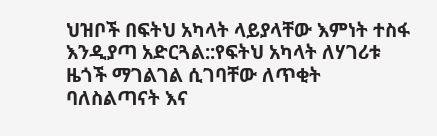ህዝቦች በፍትህ አካላት ላይያላቸው እምነት ተስፋ እንዲያጣ አድርጓል::የፍትህ አካላት ለሃገሪቱ ዜጎች ማገልገል ሲገባቸው ለጥቂት ባለስልጣናት እና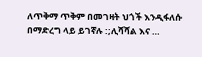ለጥቅማ ጥቅም በመገዛት ህጎች እንዲፋለሱ በማድረግ ላይ ይገኛሉ :;ሊሻሻል እና …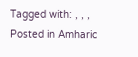Tagged with: , , ,
Posted in Amharic